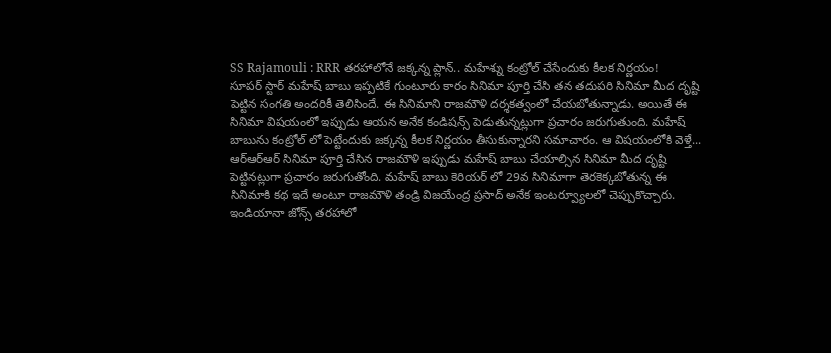SS Rajamouli : RRR తరహాలోనే జక్కన్న ప్లాన్.. మహేశ్ను కంట్రోల్ చేసేందుకు కీలక నిర్ణయం!
సూపర్ స్టార్ మహేష్ బాబు ఇప్పటికే గుంటూరు కారం సినిమా పూర్తి చేసి తన తదుపరి సినిమా మీద దృష్టి పెట్టిన సంగతి అందరికీ తెలిసిందే. ఈ సినిమాని రాజమౌళి దర్శకత్వంలో చేయబోతున్నాడు. అయితే ఈ సినిమా విషయంలో ఇప్పుడు ఆయన అనేక కండిషన్స్ పెడుతున్నట్లుగా ప్రచారం జరుగుతుంది. మహేష్ బాబును కంట్రోల్ లో పెట్టేందుకు జక్కన్న కీలక నిర్ణయం తీసుకున్నారని సమాచారం. ఆ విషయంలోకి వెళ్తే...
ఆర్ఆర్ఆర్ సినిమా పూర్తి చేసిన రాజమౌళి ఇప్పుడు మహేష్ బాబు చేయాల్సిన సినిమా మీద దృష్టి పెట్టినట్లుగా ప్రచారం జరుగుతోంది. మహేష్ బాబు కెరియర్ లో 29వ సినిమాగా తెరకెక్కబోతున్న ఈ సినిమాకి కథ ఇదే అంటూ రాజమౌళి తండ్రి విజయేంద్ర ప్రసాద్ అనేక ఇంటర్వ్యూలలో చెప్పుకొచ్చారు. ఇండియానా జోన్స్ తరహాలో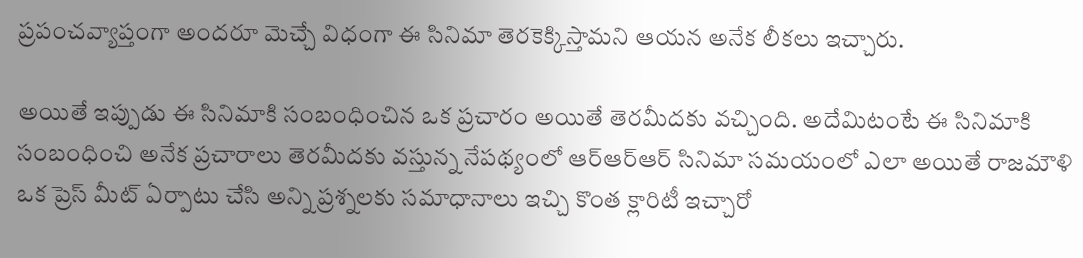ప్రపంచవ్యాప్తంగా అందరూ మెచ్చే విధంగా ఈ సినిమా తెరకెక్కిస్తామని ఆయన అనేక లీకలు ఇచ్చారు.

అయితే ఇప్పుడు ఈ సినిమాకి సంబంధించిన ఒక ప్రచారం అయితే తెరమీదకు వచ్చింది. అదేమిటంటే ఈ సినిమాకి సంబంధించి అనేక ప్రచారాలు తెరమీదకు వస్తున్న నేపథ్యంలో ఆర్ఆర్ఆర్ సినిమా సమయంలో ఎలా అయితే రాజమౌళి ఒక ప్రెస్ మీట్ ఏర్పాటు చేసి అన్ని ప్రశ్నలకు సమాధానాలు ఇచ్చి కొంత క్లారిటీ ఇచ్చారో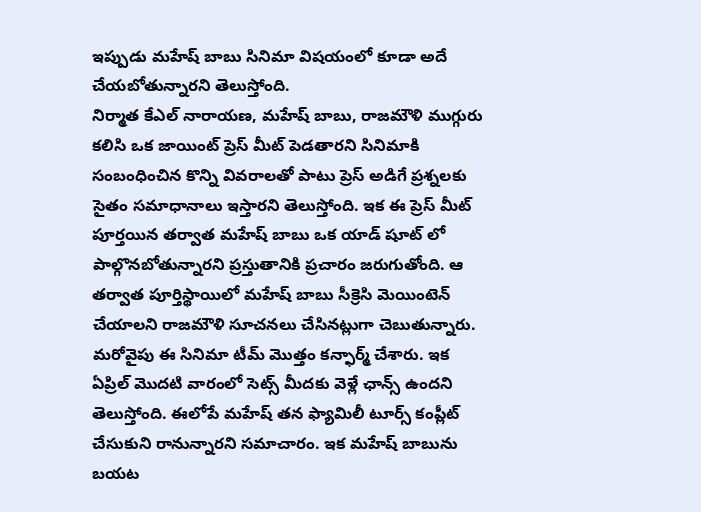ఇప్పుడు మహేష్ బాబు సినిమా విషయంలో కూడా అదే చేయబోతున్నారని తెలుస్తోంది.
నిర్మాత కేఎల్ నారాయణ, మహేష్ బాబు, రాజమౌళి ముగ్గురు కలిసి ఒక జాయింట్ ప్రెస్ మీట్ పెడతారని సినిమాకి సంబంధించిన కొన్ని వివరాలతో పాటు ప్రెస్ అడిగే ప్రశ్నలకు సైతం సమాధానాలు ఇస్తారని తెలుస్తోంది. ఇక ఈ ప్రెస్ మీట్ పూర్తయిన తర్వాత మహేష్ బాబు ఒక యాడ్ షూట్ లో పాల్గొనబోతున్నారని ప్రస్తుతానికి ప్రచారం జరుగుతోంది. ఆ తర్వాత పూర్తిస్థాయిలో మహేష్ బాబు సీక్రెసి మెయింటెన్ చేయాలని రాజమౌళి సూచనలు చేసినట్లుగా చెబుతున్నారు.
మరోవైపు ఈ సినిమా టీమ్ మొత్తం కన్ఫార్మ్ చేశారు. ఇక ఏప్రిల్ మొదటి వారంలో సెట్స్ మీదకు వెళ్లే ఛాన్స్ ఉందని తెలుస్తోంది. ఈలోపే మహేష్ తన ఫ్యామిలీ టూర్స్ కంప్లీట్ చేసుకుని రానున్నారని సమాచారం. ఇక మహేష్ బాబును బయట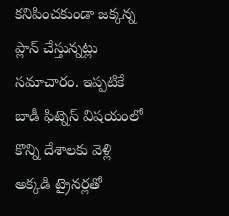కనిపించకుండా జక్కన్న ప్లాన్ చేస్తున్నట్లు సమాచారం. ఇప్పటికే బాడీ ఫిట్నెస్ విషయంలో కొన్ని దేశాలకు వెళ్లి అక్కడి ట్రైనర్లతో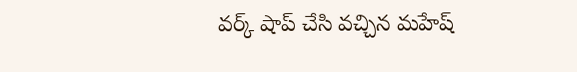వర్క్ షాప్ చేసి వచ్చిన మహేష్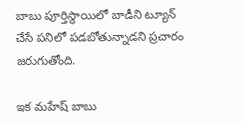బాబు పూర్తిస్థాయిలో బాడీని ట్యూన్ చేసే పనిలో పడబోతున్నాడని ప్రచారం జరుగుతోంది.

ఇక మహేష్ బాబు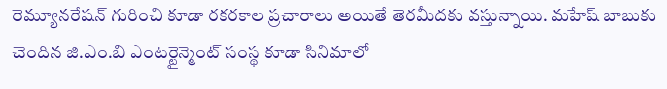రెమ్యూనరేషన్ గురించి కూడా రకరకాల ప్రచారాలు అయితే తెరమీదకు వస్తున్నాయి. మహేష్ బాబుకు చెందిన జి.ఎం.బి ఎంటర్టైన్మెంట్ సంస్థ కూడా సినిమాలో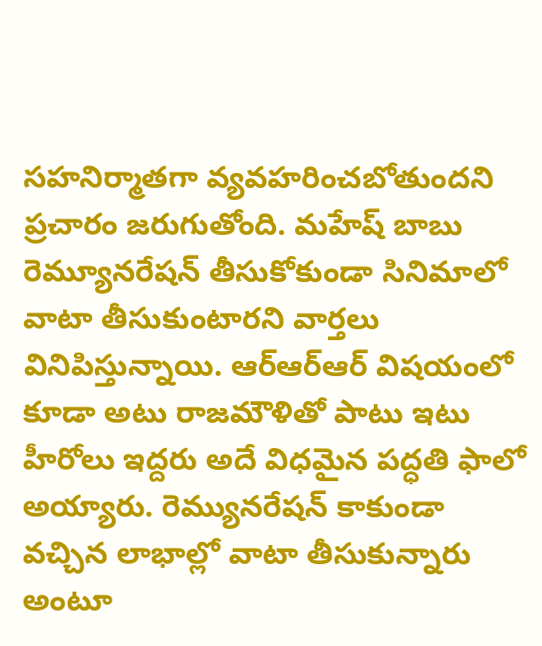సహనిర్మాతగా వ్యవహరించబోతుందని ప్రచారం జరుగుతోంది. మహేష్ బాబు రెమ్యూనరేషన్ తీసుకోకుండా సినిమాలో వాటా తీసుకుంటారని వార్తలు వినిపిస్తున్నాయి. ఆర్ఆర్ఆర్ విషయంలో కూడా అటు రాజమౌళితో పాటు ఇటు హీరోలు ఇద్దరు అదే విధమైన పద్ధతి ఫాలో అయ్యారు. రెమ్యునరేషన్ కాకుండా వచ్చిన లాభాల్లో వాటా తీసుకున్నారు అంటూ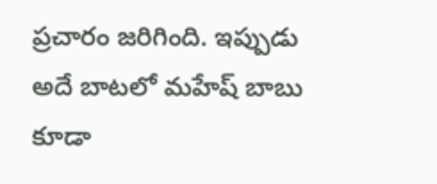ప్రచారం జరిగింది. ఇప్పుడు అదే బాటలో మహేష్ బాబు కూడా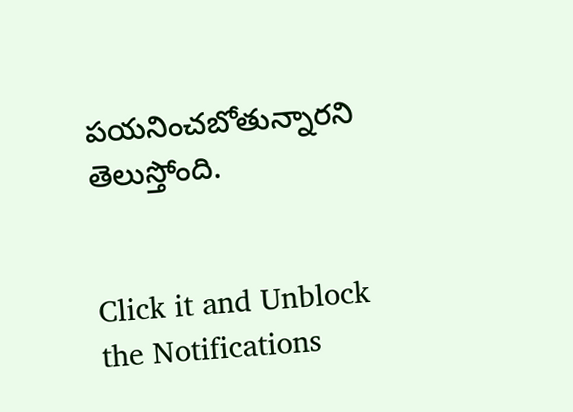పయనించబోతున్నారని తెలుస్తోంది.


Click it and Unblock the Notifications